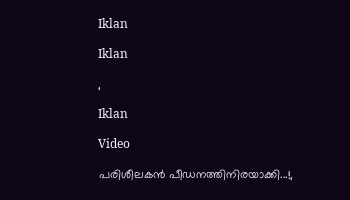Iklan

Iklan

,

Iklan

Video

പരിശീലകൻ പീഡനത്തിനിരയാക്കി...!,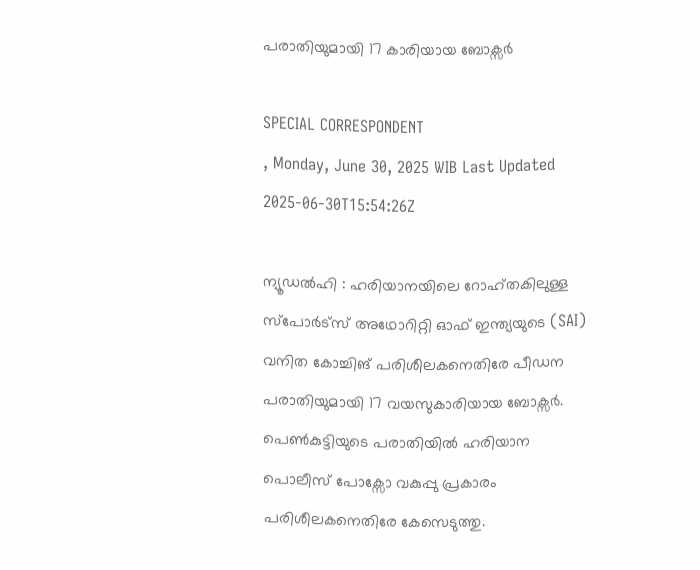പരാതിയുമായി 17 കാരിയായ ബോക്സർ

SPECIAL CORRESPONDENT
, Monday, June 30, 2025 WIB Last Updated 2025-06-30T15:54:26Z

ന്യൂഡൽഹി : ഹരിയാനയിലെ റോഹ്തകിലുള്ള സ്പോർട്സ് അഥോറിറ്റി ഓഫ് ഇന്ത്യയുടെ (SAI) വനിത കോച്ചിങ് പരിശീലകനെതിരേ പീഡന പരാതിയുമായി 17 വയസുകാരിയായ ബോക്സർ. പെൺകുട്ടിയുടെ പരാതിയിൽ ഹരിയാന പൊലീസ് പോക്സോ വകുപ്പു പ്രകാരം പരിശീലകനെതിരേ കേസെടുത്തു.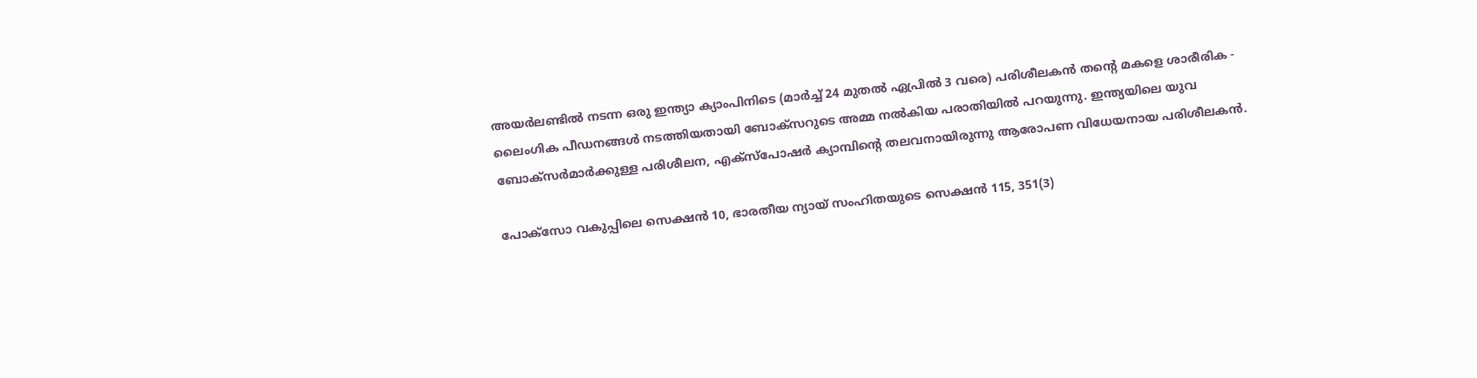അയർലണ്ടിൽ നടന്ന ഒരു ഇന്ത്യാ ക്യാംപിനിടെ (മാർച്ച് 24 മുതൽ ഏപ്രിൽ 3 വരെ) പരിശീലകൻ തന്‍റെ മകളെ ശാരീരിക - ലൈംഗിക പീഡനങ്ങൾ നടത്തിയതായി ബോക്സറുടെ അമ്മ നൽകിയ പരാതിയിൽ പറയുന്നു. ഇന്ത്യയിലെ യുവ ബോക്സർമാർക്കുള്ള പരിശീലന, എക്സ്പോഷർ ക്യാമ്പിന്‍റെ തലവനായിരുന്നു ആരോപണ വിധേയനായ പരിശീലകൻ.

പോക്സോ വകുപ്പിലെ സെക്ഷൻ 10, ഭാരതീയ ന്യായ് സംഹിതയുടെ സെക്ഷൻ 115, 351(3)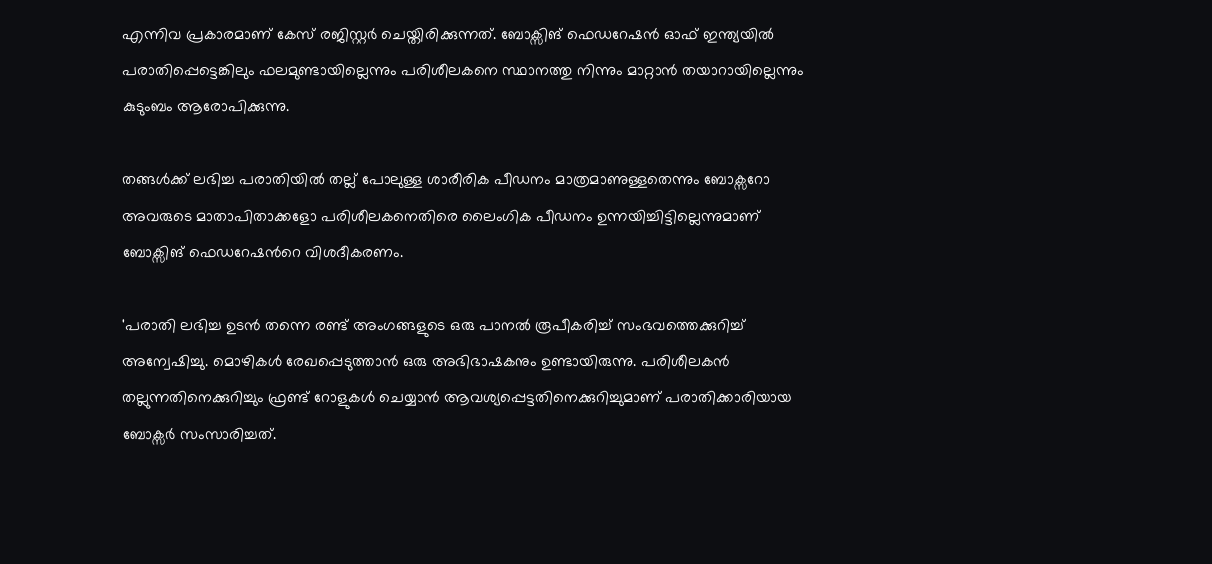എന്നിവ പ്രകാരമാണ് കേസ് രജിസ്റ്റർ ചെയ്തിരിക്കുന്നത്. ബോക്സിങ് ഫെഡറേഷൻ ഓഫ് ഇന്ത്യയിൽ പരാതിപ്പെട്ടെങ്കിലും ഫലമുണ്ടായില്ലെന്നും പരിശീലകനെ സ്ഥാനത്തു നിന്നും മാറ്റാൻ തയാറായില്ലെന്നും കുടുംബം ആരോപിക്കുന്നു.

തങ്ങൾക്ക് ലഭിച്ച പരാതിയിൽ തല്ല് പോലുള്ള ശാരീരിക പീഡനം മാത്രമാണുള്ളതെന്നും ബോക്സറോ അവരുടെ മാതാപിതാക്കളോ പരിശീലകനെതിരെ ലൈംഗിക പീഡനം ഉന്നയിച്ചിട്ടില്ലെന്നുമാണ് ബോക്സിങ് ഫെഡറേഷന്‍റെ വിശദീകരണം.

'പരാതി ലഭിച്ച ഉടൻ തന്നെ രണ്ട് അംഗങ്ങളുടെ ഒരു പാനൽ രൂപീകരിച്ച് സംഭവത്തെക്കുറിച്ച് അന്വേഷിച്ചു. മൊഴികൾ രേഖപ്പെടുത്താൻ ഒരു അഭിഭാഷകനും ഉണ്ടായിരുന്നു. പരിശീലകൻ തല്ലുന്നതിനെക്കുറിച്ചും ഫ്രണ്ട് റോളുകൾ ചെയ്യാൻ ആവശ്യപ്പെട്ടതിനെക്കുറിച്ചുമാണ് പരാതിക്കാരിയായ ബോക്സർ സംസാരിച്ചത്.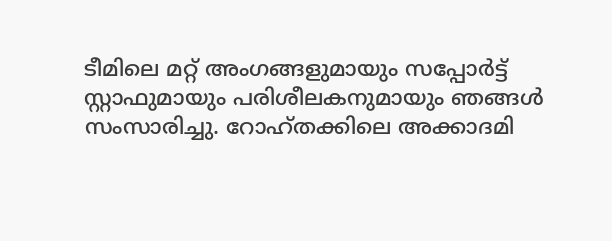ടീമിലെ മറ്റ് അംഗങ്ങളുമായും സപ്പോർട്ട് സ്റ്റാഫുമായും പരിശീലകനുമായും ഞങ്ങൾ സംസാരിച്ചു. റോഹ്തക്കിലെ അക്കാദമി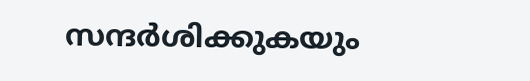സന്ദർശിക്കുകയും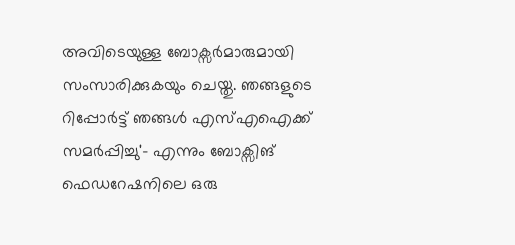അവിടെയുള്ള ബോക്സർമാരുമായി സംസാരിക്കുകയും ചെയ്തു. ഞങ്ങളുടെ റിപ്പോർട്ട് ഞങ്ങൾ എസ്എഐക്ക് സമർപ്പിച്ചു'- എന്നും ബോക്സിങ് ഫെഡറേഷനിലെ ഒരു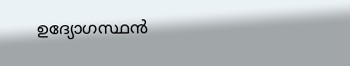ഉദ്യോഗസ്ഥൻ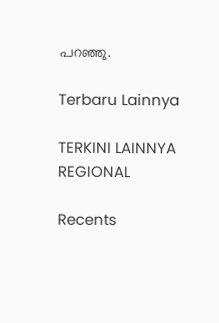പറഞ്ഞു.

Terbaru Lainnya

TERKINI LAINNYA
REGIONAL

Recents